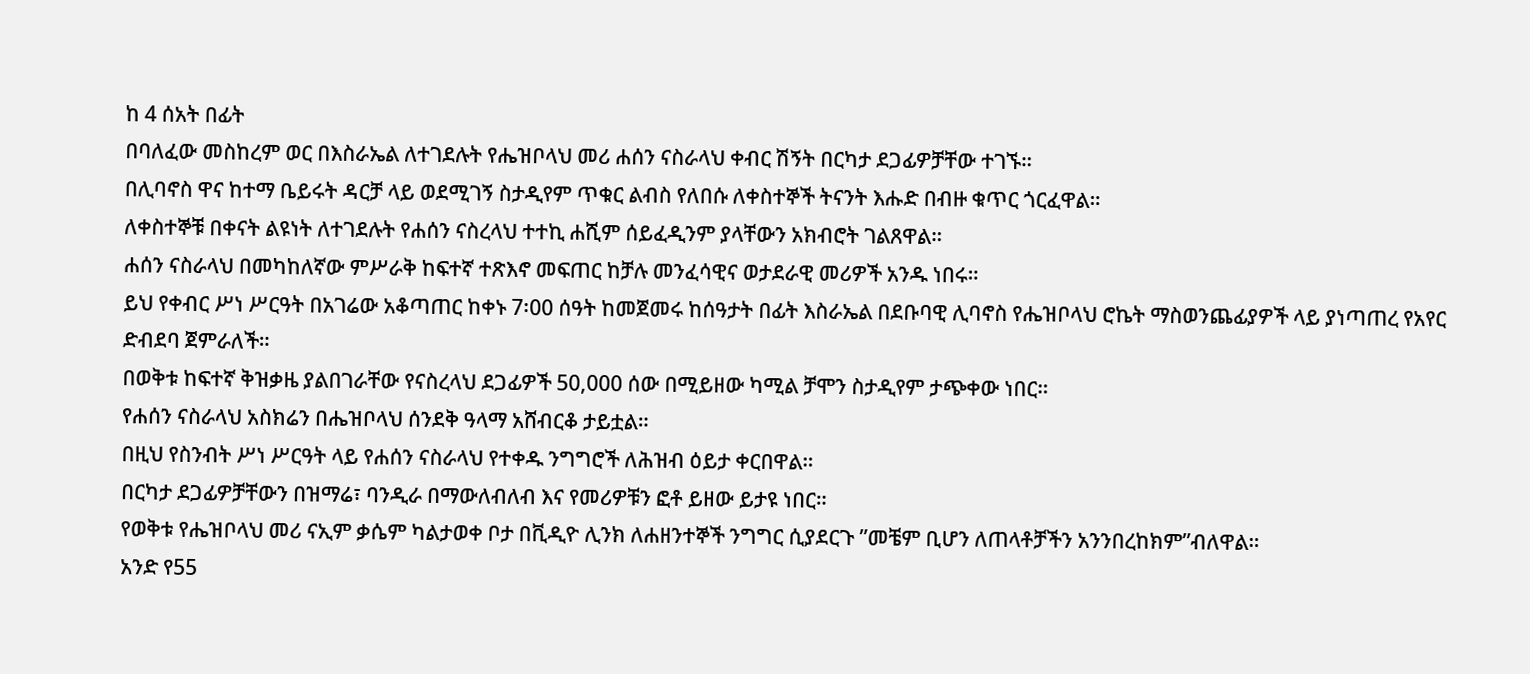ከ 4 ሰአት በፊት
በባለፈው መስከረም ወር በእስራኤል ለተገደሉት የሔዝቦላህ መሪ ሐሰን ናስራላህ ቀብር ሽኝት በርካታ ደጋፊዎቻቸው ተገኙ።
በሊባኖስ ዋና ከተማ ቤይሩት ዳርቻ ላይ ወደሚገኝ ስታዲየም ጥቁር ልብስ የለበሱ ለቀስተኞች ትናንት እሑድ በብዙ ቁጥር ጎርፈዋል።
ለቀስተኞቹ በቀናት ልዩነት ለተገደሉት የሐሰን ናስረላህ ተተኪ ሐሺም ሰይፈዲንም ያላቸውን አክብሮት ገልጸዋል።
ሐሰን ናስራላህ በመካከለኛው ምሥራቅ ከፍተኛ ተጽእኖ መፍጠር ከቻሉ መንፈሳዊና ወታደራዊ መሪዎች አንዱ ነበሩ።
ይህ የቀብር ሥነ ሥርዓት በአገሬው አቆጣጠር ከቀኑ 7፡00 ሰዓት ከመጀመሩ ከሰዓታት በፊት እስራኤል በደቡባዊ ሊባኖስ የሔዝቦላህ ሮኬት ማስወንጨፊያዎች ላይ ያነጣጠረ የአየር ድብደባ ጀምራለች።
በወቅቱ ከፍተኛ ቅዝቃዜ ያልበገራቸው የናስረላህ ደጋፊዎች 50,000 ሰው በሚይዘው ካሚል ቻሞን ስታዲየም ታጭቀው ነበር።
የሐሰን ናስራላህ አስክሬን በሔዝቦላህ ሰንደቅ ዓላማ አሸብርቆ ታይቷል።
በዚህ የስንብት ሥነ ሥርዓት ላይ የሐሰን ናስራላህ የተቀዱ ንግግሮች ለሕዝብ ዕይታ ቀርበዋል።
በርካታ ደጋፊዎቻቸውን በዝማሬ፣ ባንዲራ በማውለብለብ እና የመሪዎቹን ፎቶ ይዘው ይታዩ ነበር።
የወቅቱ የሔዝቦላህ መሪ ናኢም ቃሴም ካልታወቀ ቦታ በቪዲዮ ሊንክ ለሐዘንተኞች ንግግር ሲያደርጉ ”መቼም ቢሆን ለጠላቶቻችን አንንበረከክም”ብለዋል።
አንድ የ55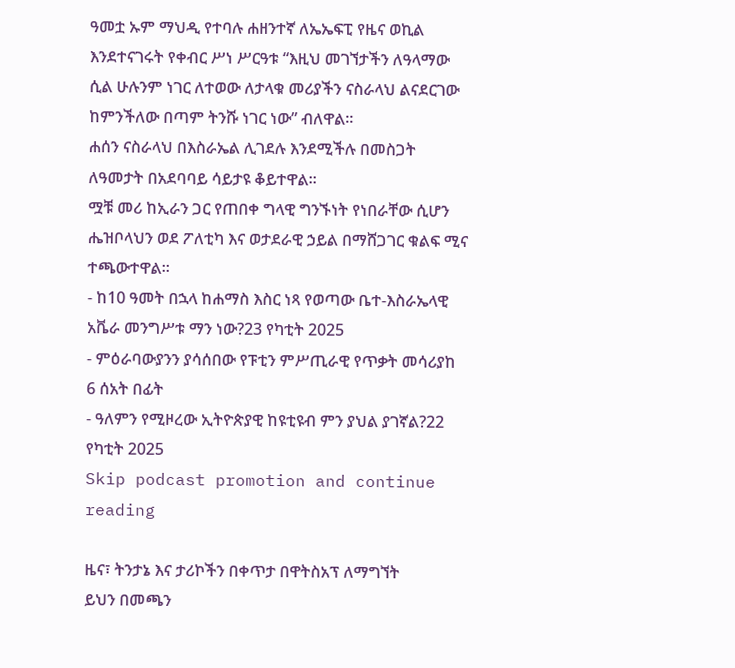ዓመቷ ኡም ማህዲ የተባሉ ሐዘንተኛ ለኤኤፍፒ የዜና ወኪል እንደተናገሩት የቀብር ሥነ ሥርዓቱ “እዚህ መገኘታችን ለዓላማው ሲል ሁሉንም ነገር ለተወው ለታላቁ መሪያችን ናስራላህ ልናደርገው ከምንችለው በጣም ትንሹ ነገር ነው” ብለዋል።
ሐሰን ናስራላህ በእስራኤል ሊገደሉ እንደሚችሉ በመስጋት ለዓመታት በአደባባይ ሳይታዩ ቆይተዋል።
ሟቹ መሪ ከኢራን ጋር የጠበቀ ግላዊ ግንኙነት የነበራቸው ሲሆን ሔዝቦላህን ወደ ፖለቲካ እና ወታደራዊ ኃይል በማሸጋገር ቁልፍ ሚና ተጫውተዋል።
- ከ10 ዓመት በኋላ ከሐማስ እስር ነጻ የወጣው ቤተ-እስራኤላዊ አቬራ መንግሥቱ ማን ነው?23 የካቲት 2025
- ምዕራባውያንን ያሳሰበው የፑቲን ምሥጢራዊ የጥቃት መሳሪያከ 6 ሰአት በፊት
- ዓለምን የሚዞረው ኢትዮጵያዊ ከዩቲዩብ ምን ያህል ያገኛል?22 የካቲት 2025
Skip podcast promotion and continue reading

ዜና፣ ትንታኔ እና ታሪኮችን በቀጥታ በዋትስአፕ ለማግኘት
ይህን በመጫን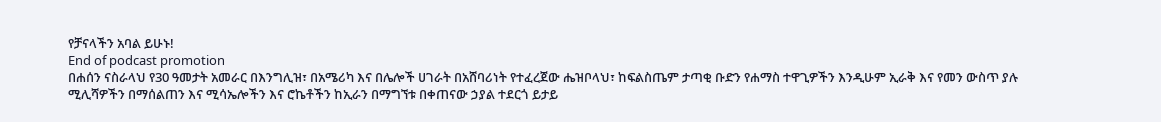የቻናላችን አባል ይሁኑ!
End of podcast promotion
በሐሰን ናስራላህ የ30 ዓመታት አመራር በእንግሊዝ፣ በአሜሪካ እና በሌሎች ሀገራት በአሸባሪነት የተፈረጀው ሔዝቦላህ፣ ከፍልስጤም ታጣቂ ቡድን የሐማስ ተዋጊዎችን እንዲሁም ኢራቅ እና የመን ውስጥ ያሉ ሚሊሻዎችን በማሰልጠን እና ሚሳኤሎችን እና ሮኬቶችን ከኢራን በማግኘቱ በቀጠናው ኃያል ተደርጎ ይታይ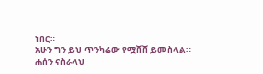ነበር።
አሁን ግን ይህ ጥንካሬው የሟሸሸ ይመስላል።
ሐሰን ናስራላህ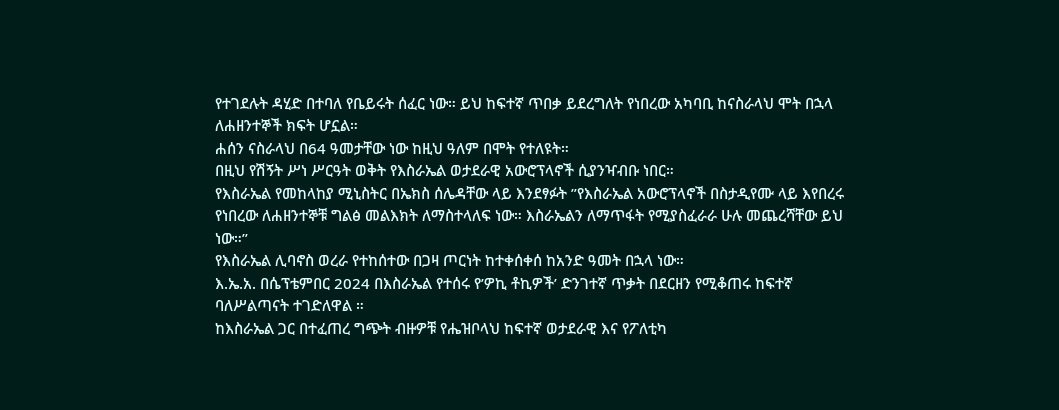የተገደሉት ዳሂድ በተባለ የቤይሩት ሰፈር ነው። ይህ ከፍተኛ ጥበቃ ይደረግለት የነበረው አካባቢ ከናስራላህ ሞት በኋላ ለሐዘንተኞች ክፍት ሆኗል።
ሐሰን ናስራላህ በ64 ዓመታቸው ነው ከዚህ ዓለም በሞት የተለዩት።
በዚህ የሽኝት ሥነ ሥርዓት ወቅት የእስራኤል ወታደራዊ አውሮፕላኖች ሲያንዣብቡ ነበር።
የእስራኤል የመከላከያ ሚኒስትር በኤክስ ሰሌዳቸው ላይ እንደፃፉት ”የእስራኤል አውሮፕላኖች በስታዲየሙ ላይ እየበረሩ የነበረው ለሐዘንተኞቹ ግልፅ መልእክት ለማስተላለፍ ነው። እስራኤልን ለማጥፋት የሚያስፈራራ ሁሉ መጨረሻቸው ይህ ነው።”
የእስራኤል ሊባኖስ ወረራ የተከሰተው በጋዛ ጦርነት ከተቀሰቀሰ ከአንድ ዓመት በኋላ ነው።
እ.ኤ.አ. በሴፕቴምበር 2024 በእስራኤል የተሰሩ የ’ዎኪ ቶኪዎች’ ድንገተኛ ጥቃት በደርዘን የሚቆጠሩ ከፍተኛ ባለሥልጣናት ተገድለዋል ።
ከእስራኤል ጋር በተፈጠረ ግጭት ብዙዎቹ የሔዝቦላህ ከፍተኛ ወታደራዊ እና የፖለቲካ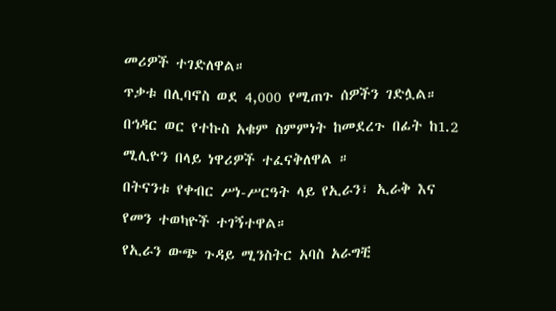መሪዎች ተገድለዋል።
ጥቃቱ በሊባኖስ ወደ 4,000 የሚጠጉ ሰዎችን ገድሏል። በኅዳር ወር የተኩስ አቁም ስምምነት ከመደረጉ በፊት ከ1.2 ሚሊዮን በላይ ነዋሪዎች ተፈናቅለዋል ።
በትናንቱ የቀብር ሥነ-ሥርዓት ላይ የኢራን፣ ኢራቅ እና የመን ተወካዮች ተገኝተዋል።
የኢራን ውጭ ጉዳይ ሚንስትር አባስ አራግቺ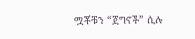ሟቾቹን “ጀግኖች” ሲሉ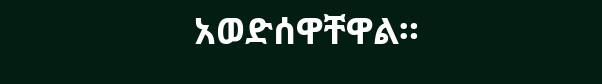አወድሰዋቸዋል።